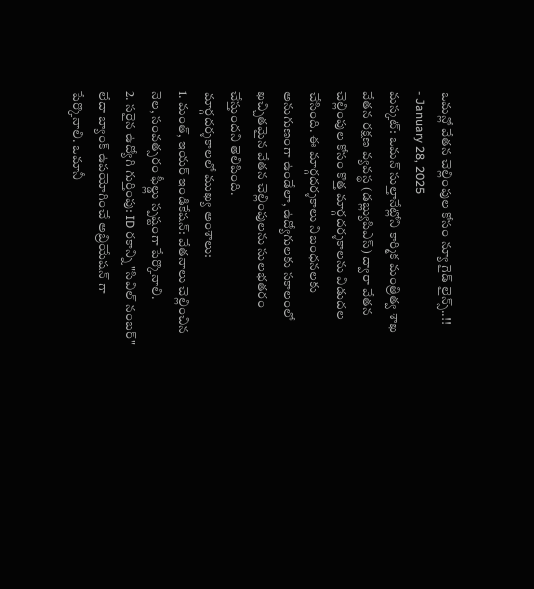ఒమన్లో వేతన చెల్లింపుల కోసం న్యూ గైడ్ లైన్స్..!!
- January 28, 2025
మస్కట్: ఒమన్ సుల్తానేట్లోని కార్మిక మంత్రిత్వ శాఖ వేతన రక్షణ వ్యవస్థ (డబ్ల్యుపిఎస్) ద్వారా వేతన చెల్లింపుల కోసం కొత్త మార్గదర్శకాలను విడుదల చేసింది. ఈ మార్గదర్శకాలు నిబంధనలకు అనుగుణంగా ఉండేలా, ఉద్యోగులకు సకాలంలో ఖచ్చితమైన వేతన చెల్లింపులను సులభతరం చేస్తుందని తెలిపింది.
మార్గదర్శకాలలో ముఖ్య అంశాలు:
1. మంత్, ఇయర్ ఇండికేషన్: వేతనాలు చెల్లించిన నెల, సంవత్సరం ఫీల్డ్లు స్పష్టంగా పేర్కొనాలి.
2. సరైన ఉద్యోగి గుర్తింపు: ID రకాన్ని "సివిల్ నంబర్" లేదా బ్యాంక్ ఉపయోగించే అబ్రియేషన్ గా పేర్కొనాలి. ఒమానీ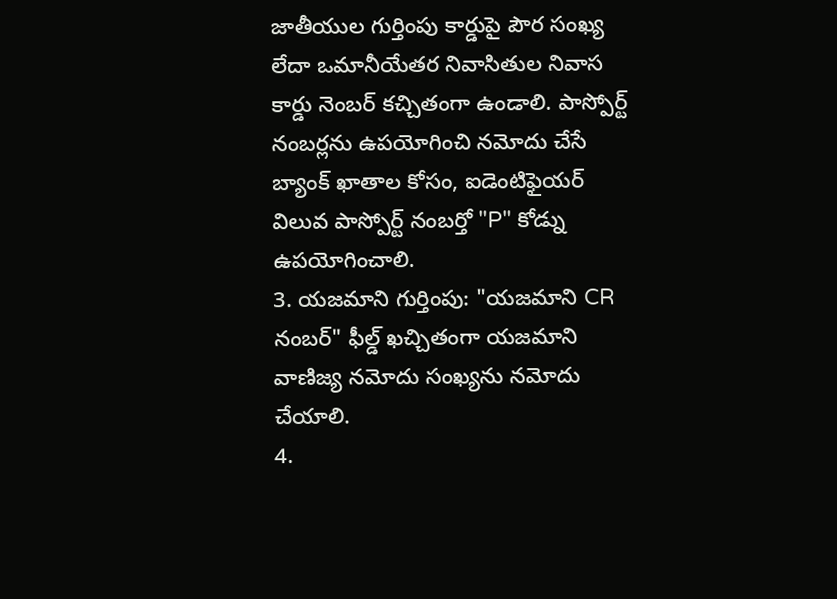జాతీయుల గుర్తింపు కార్డుపై పౌర సంఖ్య లేదా ఒమానీయేతర నివాసితుల నివాస కార్డు నెంబర్ కచ్చితంగా ఉండాలి. పాస్పోర్ట్ నంబర్లను ఉపయోగించి నమోదు చేసే బ్యాంక్ ఖాతాల కోసం, ఐడెంటిఫైయర్ విలువ పాస్పోర్ట్ నంబర్తో "P" కోడ్ను ఉపయోగించాలి.
3. యజమాని గుర్తింపు: "యజమాని CR నంబర్" ఫీల్డ్ ఖచ్చితంగా యజమాని వాణిజ్య నమోదు సంఖ్యను నమోదు చేయాలి.
4.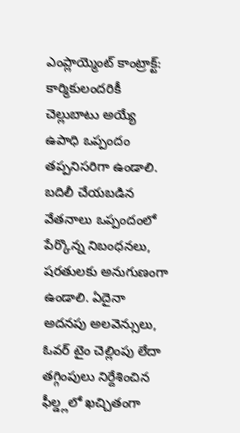ఎంప్లాయ్మెంట్ కాంట్రాక్ట్: కార్మికులందరికీ చెల్లుబాటు అయ్యే ఉపాధి ఒప్పందం తప్పనిసరిగా ఉండాలి. బదిలీ చేయబడిన వేతనాలు ఒప్పందంలో పేర్కొన్న నిబంధనలు, షరతులకు అనుగుణంగా ఉండాలి. ఏదైనా అదనపు అలవెన్సులు, ఓవర్ టైం చెల్లింపు లేదా తగ్గింపులు నిర్దేశించిన ఫీల్డ్లలో ఖచ్చితంగా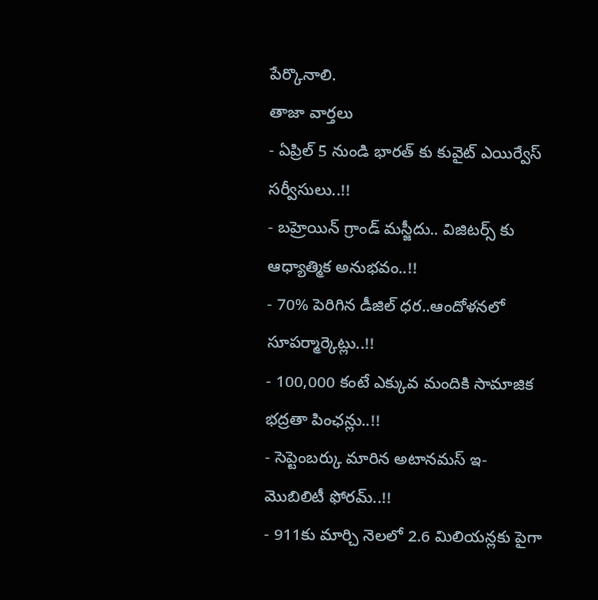పేర్కొనాలి.
తాజా వార్తలు
- ఏప్రిల్ 5 నుండి భారత్ కు కువైట్ ఎయిర్వేస్ సర్వీసులు..!!
- బహ్రెయిన్ గ్రాండ్ మస్జీదు.. విజిటర్స్ కు ఆధ్యాత్మిక అనుభవం..!!
- 70% పెరిగిన డీజిల్ ధర..ఆందోళనలో సూపర్మార్కెట్లు..!!
- 100,000 కంటే ఎక్కువ మందికి సామాజిక భద్రతా పింఛన్లు..!!
- సెప్టెంబర్కు మారిన అటానమస్ ఇ-మొబిలిటీ ఫోరమ్..!!
- 911కు మార్చి నెలలో 2.6 మిలియన్లకు పైగా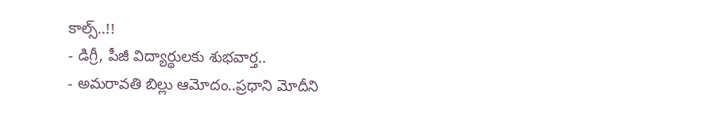కాల్స్..!!
- డిగ్రీ, పీజీ విద్యార్థులకు శుభవార్త..
- అమరావతి బిల్లు ఆమోదం..ప్రధాని మోదీని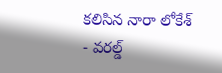కలిసిన నారా లోకేశ్
- వరల్డ్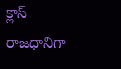క్లాస్ రాజధానిగా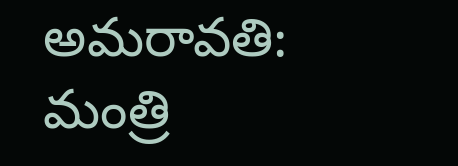అమరావతి: మంత్రి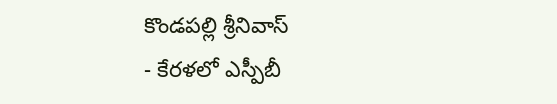కొండపల్లి శ్రీనివాస్
- కేరళలో ఎస్పీబీ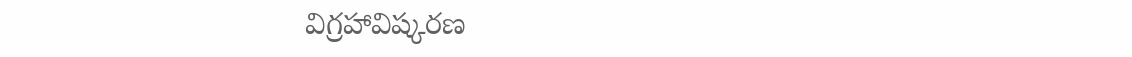విగ్రహావిష్కరణ